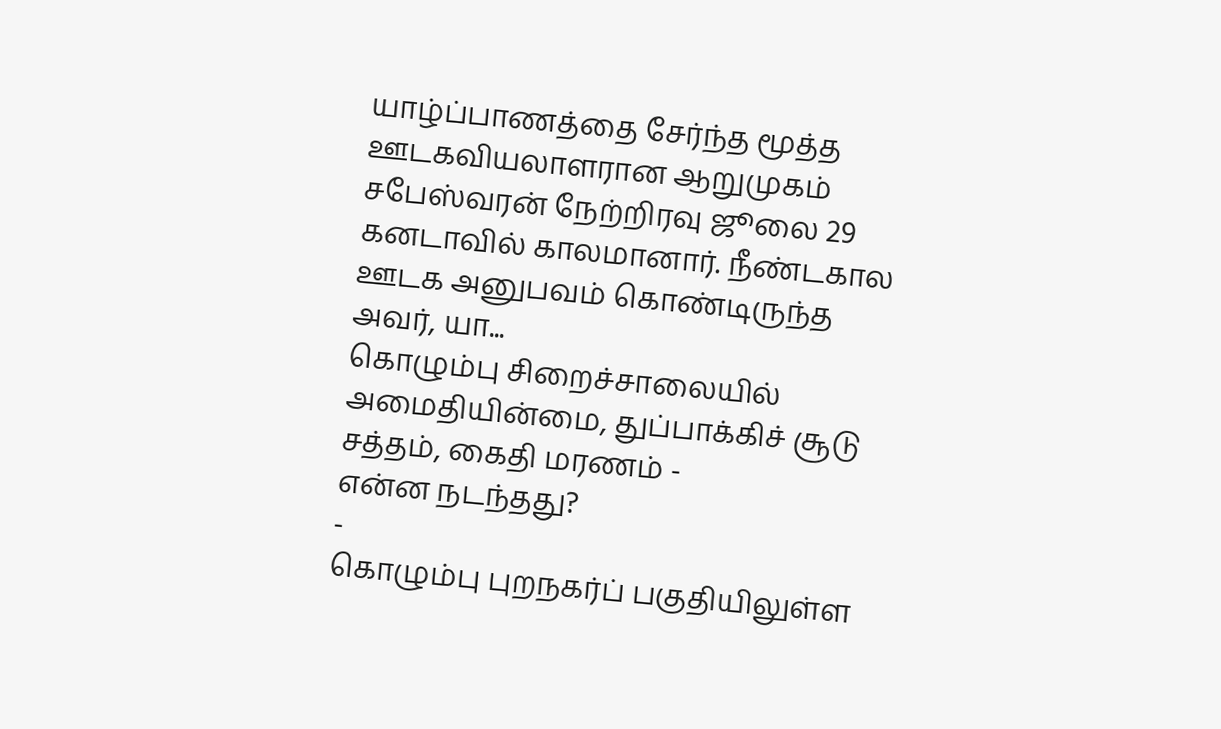யாழ்ப்பாணத்தை சேர்ந்த மூத்த ஊடகவியலாளரான ஆறுமுகம் சபேஸ்வரன் நேற்றிரவு ஜூலை 29 கனடாவில் காலமானார். நீண்டகால ஊடக அனுபவம் கொண்டிருந்த அவர், யா...
கொழும்பு சிறைச்சாலையில் அமைதியின்மை, துப்பாக்கிச் சூடு சத்தம், கைதி மரணம் -
என்ன நடந்தது?
-
கொழும்பு புறநகர்ப் பகுதியிலுள்ள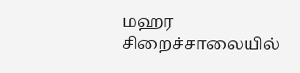மஹர சிறைச்சாலையில்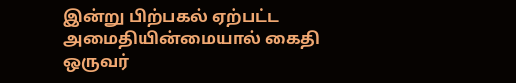இன்று பிற்பகல் ஏற்பட்ட
அமைதியின்மையால் கைதி ஒருவர்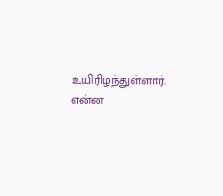உயிரிழந்துள்ளார். என்ன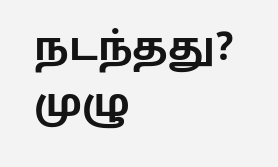நடந்தது? முழு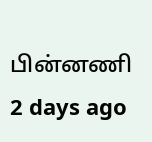பின்னணி
2 days ago